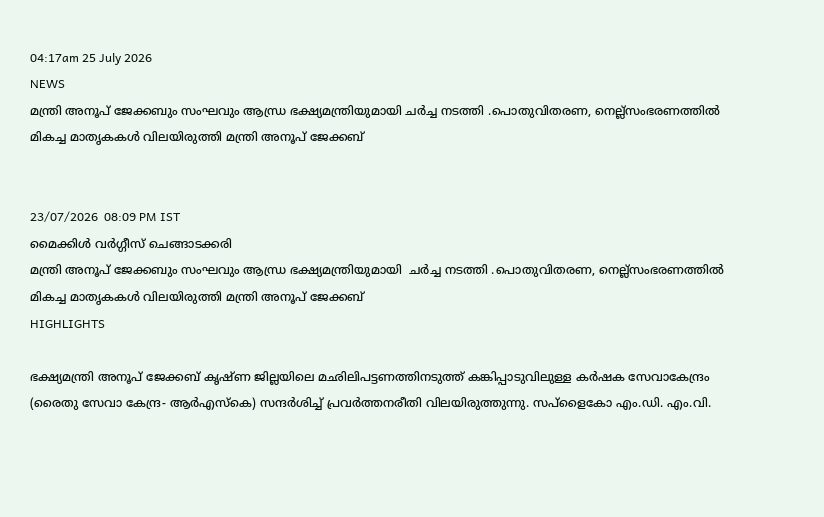04:17am 25 July 2026
NEWS
മന്ത്രി അനൂപ് ജേക്കബും സംഘവും ആന്ധ്ര ഭക്ഷ്യമന്ത്രിയുമായി ചര്‍ച്ച നടത്തി .പൊതുവിതരണ, നെല്ല്‌സംഭരണത്തില്‍ മികച്ച മാതൃകകള്‍ വിലയിരുത്തി മന്ത്രി അനൂപ് ജേക്കബ്


23/07/2026  08:09 PM IST
മൈക്കിൾ വർഗ്ഗീസ് ചെങ്ങാടക്കരി
മന്ത്രി അനൂപ് ജേക്കബും സംഘവും ആന്ധ്ര ഭക്ഷ്യമന്ത്രിയുമായി  ചര്‍ച്ച നടത്തി .പൊതുവിതരണ, നെല്ല്‌സംഭരണത്തില്‍ മികച്ച മാതൃകകള്‍ വിലയിരുത്തി മന്ത്രി അനൂപ് ജേക്കബ്
HIGHLIGHTS

ഭക്ഷ്യമന്ത്രി അനൂപ് ജേക്കബ് കൃഷ്ണ ജില്ലയിലെ മഛിലിപട്ടണത്തിനടുത്ത് കങ്കിപ്പാടുവിലുള്ള കര്‍ഷക സേവാകേന്ദ്രം (രൈതു സേവാ കേന്ദ്ര- ആര്‍എസ്കെ) സന്ദര്‍ശിച്ച് പ്രവര്‍ത്തനരീതി വിലയിരുത്തുന്നു. സപ്‌ളൈകോ എം.ഡി. എം.വി.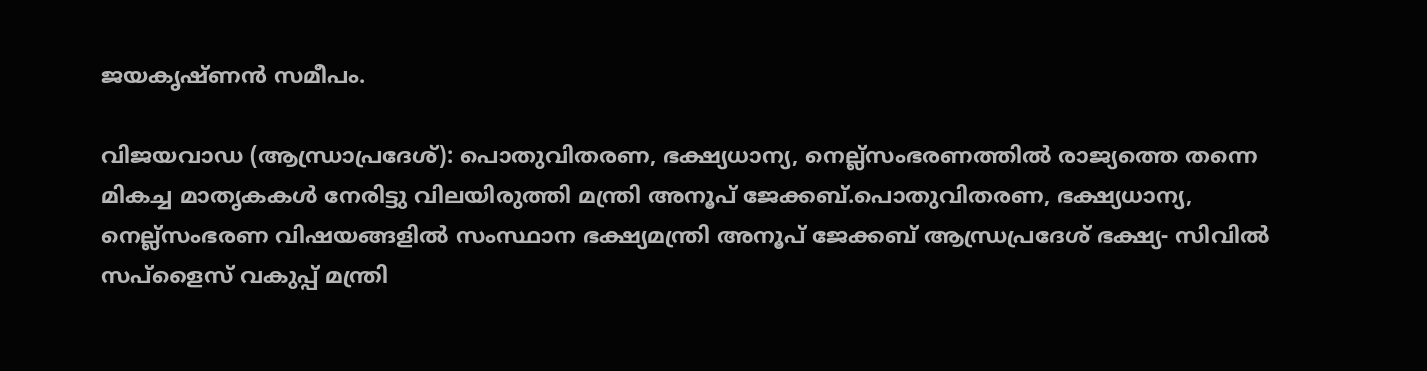ജയകൃഷ്ണന്‍ സമീപം.

വിജയവാഡ (ആന്ധ്രാപ്രദേശ്): പൊതുവിതരണ, ഭക്ഷ്യധാന്യ, നെല്ല്‌സംഭരണത്തില്‍ രാജ്യത്തെ തന്നെ മികച്ച മാതൃകകള്‍ നേരിട്ടു വിലയിരുത്തി മന്ത്രി അനൂപ് ജേക്കബ്.പൊതുവിതരണ, ഭക്ഷ്യധാന്യ, നെല്ല്‌സംഭരണ വിഷയങ്ങളില്‍ സംസ്ഥാന ഭക്ഷ്യമന്ത്രി അനൂപ് ജേക്കബ് ആന്ധ്രപ്രദേശ് ഭക്ഷ്യ- സിവില്‍ സപ്‌ളൈസ് വകുപ്പ് മന്ത്രി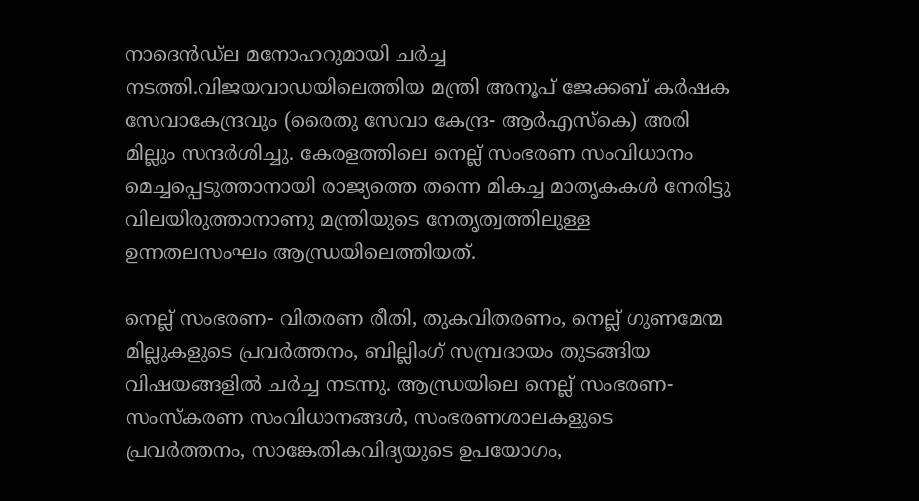നാദെന്‍ഡ്‌ല മനോഹറുമായി ചര്‍ച്ച നടത്തി.വിജയവാഡയിലെത്തിയ മന്ത്രി അനൂപ് ജേക്കബ് കര്‍ഷക സേവാകേന്ദ്രവും (രൈതു സേവാ കേന്ദ്ര- ആര്‍എസ്കെ) അരി മില്ലും സന്ദര്‍ശിച്ചു. കേരളത്തിലെ നെല്ല് സംഭരണ സംവിധാനം മെച്ചപ്പെടുത്താനായി രാജ്യത്തെ തന്നെ മികച്ച മാതൃകകള്‍ നേരിട്ടു വിലയിരുത്താനാണു മന്ത്രിയുടെ നേതൃത്വത്തിലുള്ള ഉന്നതലസംഘം ആന്ധ്രയിലെത്തിയത്.

നെല്ല് സംഭരണ- വിതരണ രീതി, തുകവിതരണം, നെല്ല് ഗുണമേന്മ മില്ലുകളുടെ പ്രവര്‍ത്തനം, ബില്ലിംഗ് സമ്പ്രദായം തുടങ്ങിയ വിഷയങ്ങളില്‍ ചര്‍ച്ച നടന്നു. ആന്ധ്രയിലെ നെല്ല് സംഭരണ-സംസ്‌കരണ സംവിധാനങ്ങള്‍, സംഭരണശാലകളുടെ പ്രവര്‍ത്തനം, സാങ്കേതികവിദ്യയുടെ ഉപയോഗം,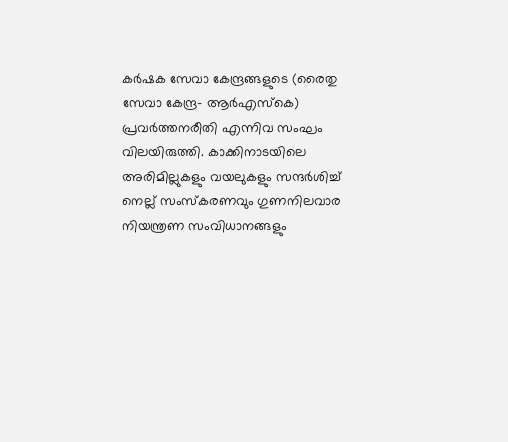കര്‍ഷക സേവാ കേന്ദ്രങ്ങളുടെ (രൈതു സേവാ കേന്ദ്ര- ആര്‍എസ്കെ) പ്രവര്‍ത്തനരീതി എന്നിവ സംഘം വിലയിരുത്തി. കാക്കിനാടയിലെ അരിമില്ലുകളും വയലുകളും സന്ദര്‍ശിച്ച് നെല്ല് സംസ്‌കരണവും ഗുണനിലവാര നിയന്ത്രണ സംവിധാനങ്ങളും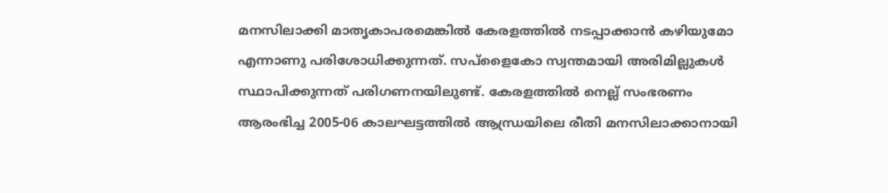മനസിലാക്കി മാതൃകാപരമെങ്കില്‍ കേരളത്തില്‍ നടപ്പാക്കാന്‍ കഴിയുമോ എന്നാണു പരിശോധിക്കുന്നത്. സപ്ളൈകോ സ്വന്തമായി അരിമില്ലുകള്‍ സ്ഥാപിക്കുന്നത് പരിഗണനയിലുണ്ട്. കേരളത്തില്‍ നെല്ല് സംഭരണം ആരംഭിച്ച 2005-06 കാലഘട്ടത്തില്‍ ആന്ധ്രയിലെ രീതി മനസിലാക്കാനായി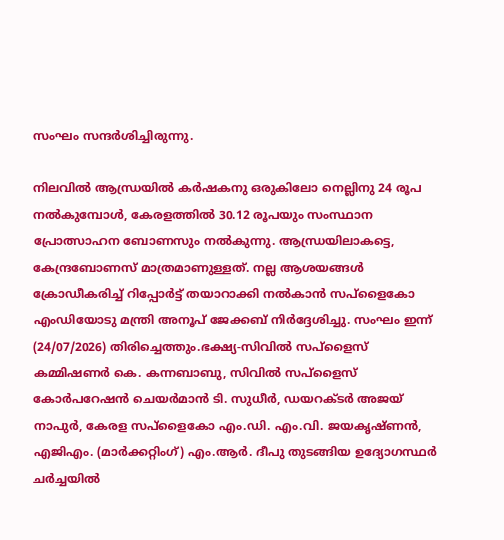സംഘം സന്ദര്‍ശിച്ചിരുന്നു.

നിലവില്‍ ആന്ധ്രയില്‍ കര്‍ഷകനു ഒരുകിലോ നെല്ലിനു 24 രൂപ നല്‍കുമ്പോള്‍, കേരളത്തില്‍ 30.12 രൂപയും സംസ്ഥാന പ്രോത്സാഹന ബോണസും നല്‍കുന്നു. ആന്ധ്രയിലാകട്ടെ, കേന്ദ്രബോണസ് മാത്രമാണുള്ളത്. നല്ല ആശയങ്ങള്‍ ക്രോഡീകരിച്ച് റിപ്പോര്‍ട്ട് തയാറാക്കി നല്‍കാന്‍ സപ്‌ളൈകോ എംഡിയോടു മന്ത്രി അനൂപ് ജേക്കബ് നിര്‍ദ്ദേശിച്ചു. സംഘം ഇന്ന് (24/07/2026) തിരിച്ചെത്തും.ഭക്ഷ്യ-സിവില്‍ സപ്‌ളൈസ് കമ്മിഷണര്‍ കെ. കന്നബാബു, സിവില്‍ സപ്‌ളൈസ് കോര്‍പറേഷന്‍ ചെയര്‍മാന്‍ ടി. സുധീര്‍, ഡയറക്ടര്‍ അജയ് നാപുര്‍, കേരള സപ്‌ളൈകോ എം.ഡി. എം.വി. ജയകൃഷ്ണന്‍, എജിഎം. (മാര്‍ക്കറ്റിംഗ്) എം.ആര്‍. ദീപു തുടങ്ങിയ ഉദ്യോഗസ്ഥര്‍ ചര്‍ച്ചയില്‍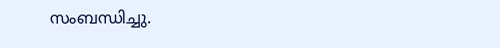സംബന്ധിച്ചു.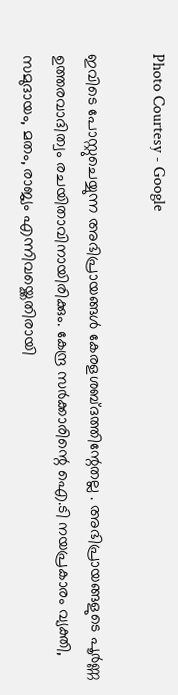Photo Courtesy - Google

ഇവിടെ പോസ്റ്റുചെയ്യുന്ന അഭിപ്രായങ്ങള്‍ കേരളശബ്‌ദത്തിന്റേതല്ല . അഭിപ്രായങ്ങളുടെ പൂര്‍ണ്ണ ഉത്തരവാദിത്വം രചയിതാവിനായിരിക്കും. കേന്ദ്ര സർക്കാരിന്റെ ഐ.ടി നയപ്രകാരം വ്യക്തി, സമുദായം, മതം, രാജ്യം എന്നിവയ്ക്കെതിരായി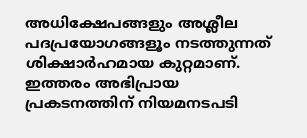അധിക്ഷേപങ്ങളും അശ്ലീല പദപ്രയോഗങ്ങളൂം നടത്തുന്നത് ശിക്ഷാര്‍ഹമായ കുറ്റമാണ്. ഇത്തരം അഭിപ്രായ പ്രകടനത്തിന് നിയമനടപടി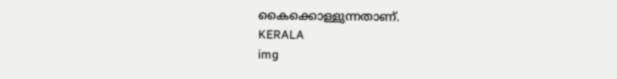കൈക്കൊള്ളുന്നതാണ്.
KERALA
img